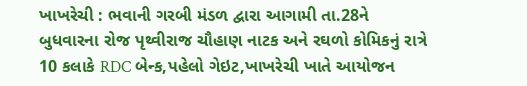ખાખરેચી : ભવાની ગરબી મંડળ દ્વારા આગામી તા.28ને બુધવારના રોજ પૃથ્વીરાજ ચૌહાણ નાટક અને રઘળો કોમિકનું રાત્રે 10 કલાકે RDC બેન્ક,પહેલો ગેઇટ,ખાખરેચી ખાતે આયોજન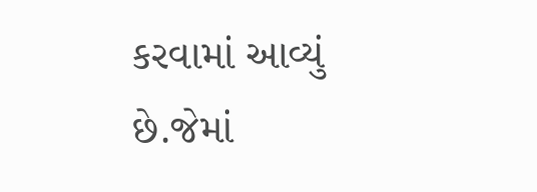કરવામાં આવ્યું છે.જેમાં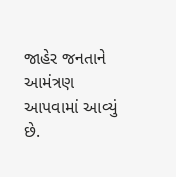જાહેર જનતાને આમંત્રણ આપવામાં આવ્યું છે.